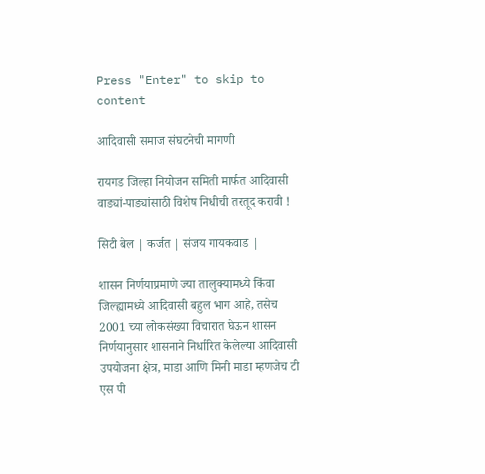Press "Enter" to skip to content

आदिवासी समाज संघटनेची मागणी

रायगड जिल्हा नियोजन समिती मार्फत आदिवासी वाड्यां-पाड्यांसाठी विशेष निधीची तरतूद करावी !

सिटी बेल | कर्जत | संजय गायकवाड |

शासन निर्णयाप्रमाणे ज्या तालुक्यामध्ये किंवा जिल्ह्यामध्ये आदिवासी बहुल भाग आहे, तसेच 2001 च्या लोकसंख्या विचारात घेऊन शासन निर्णयानुसार शासनाने निर्धारित केलेल्या आदिवासी उपयोजना क्षेत्र, माडा आणि मिनी माडा म्हणजेच टी एस पी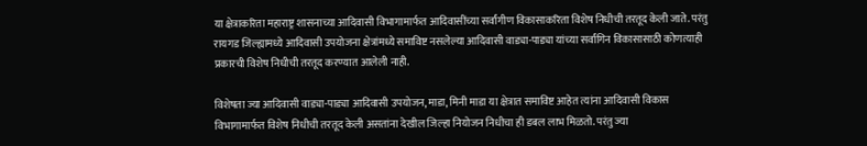या क्षेत्राकरिता महाराष्ट्र शासनाच्या आदिवासी विभागामार्फत आदिवासींच्या सर्वांगीण विकासाकरिता विशेष निधीची तरतूद केली जाते. परंतु रायगड जिल्ह्यामध्ये आदिवासी उपयोजना क्षेत्रांमध्ये समाविष्ट नसलेल्या आदिवासी वाड्या-पाड्या यांच्या सर्वांगिन विकासासाठी कोणत्याही प्रकारची विशेष निधीची तरतूद करण्यात आलेली नाही.

विशेषता ज्या आदिवासी वाड्या-पाड्या आदिवासी उपयोजन, माडा, मिनी माडा या क्षेत्रात समाविष्ट आहेत त्यांना आदिवासी विकास विभागामार्फत विशेष निधीची तरतूद केली असतांना देखील जिल्हा नियोजन निधीचा ही डबल लाभ मिळतो. परंतु ज्या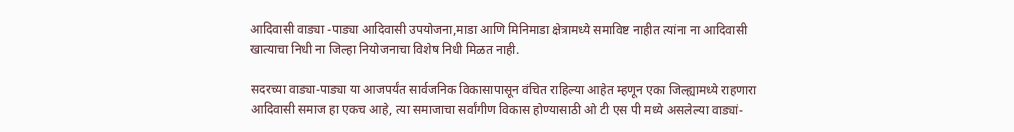आदिवासी वाड्या -पाड्या आदिवासी उपयोजना,माडा आणि मिनिमाडा क्षेत्रामध्ये समाविष्ट नाहीत त्यांना ना आदिवासी खात्याचा निधी ना जिल्हा नियोजनाचा विशेष निधी मिळत नाही.

सदरच्या वाड्या-पाड्या या आजपर्यंत सार्वजनिक विकासापासून वंचित राहिल्या आहेत म्हणून एका जिल्ह्यामध्ये राहणारा आदिवासी समाज हा एकच आहे, त्या समाजाचा सर्वांगीण विकास होण्यासाठी ओ टी एस पी मध्ये असलेल्या वाड्यां-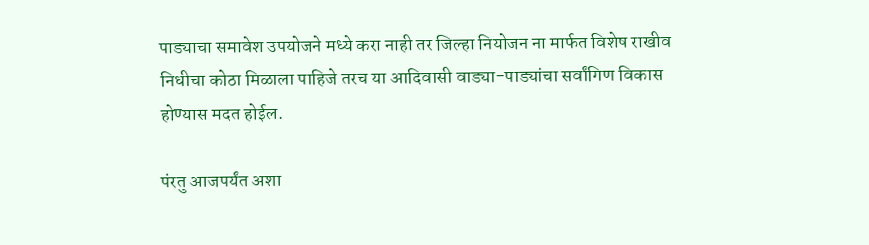पाड्याचा समावेश उपयोजने मध्ये करा नाही तर जिल्हा नियोजन ना मार्फत विशेष राखीव निधीचा कोठा मिळाला पाहिजे तरच या आदिवासी वाड्या-पाड्यांचा सर्वांगिण विकास होण्यास मदत होईल.

पंरतु आजपर्यंत अशा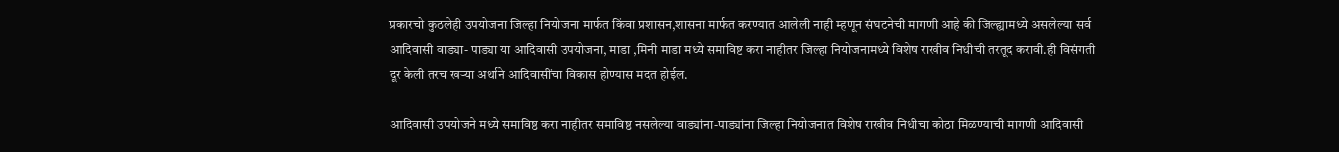प्रकारचो कुठलेही उपयोजना जिल्हा नियोजना मार्फत किंवा प्रशासन,शासना मार्फत करण्यात आलेली नाही म्हणून संघटनेची मागणी आहे की जिल्ह्यामध्ये असलेल्या सर्व आदिवासी वाड्या- पाड्या या आदिवासी उपयोजना, माडा ,मिनी माडा मध्ये समाविष्ट करा नाहीतर जिल्हा नियोजनामध्ये विशेष राखीव निधीची तरतूद करावी.ही विसंगती दूर केली तरच खऱ्या अर्थाने आदिवासींचा विकास होण्यास मदत होईल.

आदिवासी उपयोजने मध्ये समाविष्ठ करा नाहीतर समाविष्ठ नसलेल्या वाड्यांना-पाड्यांना जिल्हा नियोजनात विशेष राखीव निधीचा कोठा मिळण्याची मागणी आदिवासी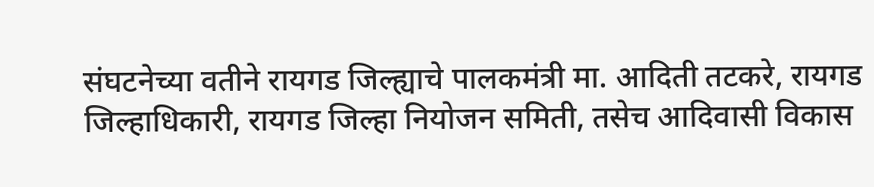संघटनेच्या वतीने रायगड जिल्ह्याचे पालकमंत्री मा. आदिती तटकरे, रायगड जिल्हाधिकारी, रायगड जिल्हा नियोजन समिती, तसेच आदिवासी विकास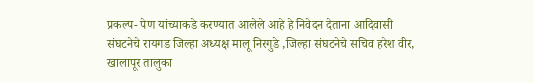प्रकल्प- पेण यांच्याकडे करण्यात आलेले आहे हे निवेदन देताना आदिवासी संघटनेचे रायगड जिल्हा अध्यक्ष मालू निरगुडे ,जिल्हा संघटनेचे सचिव हरेश वीर, खालापूर तालुका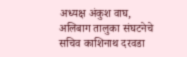अध्यक्ष अंकुश वाघ, अलिबाग तालुका संघटनेचे सचिव काशिनाथ दरवडा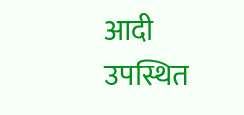आदी उपस्थित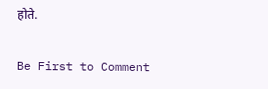होते.

Be First to Comment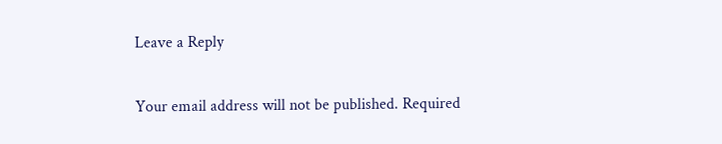Leave a Reply

Your email address will not be published. Required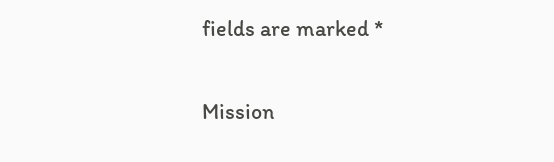fields are marked *

Mission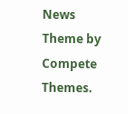News Theme by Compete Themes.